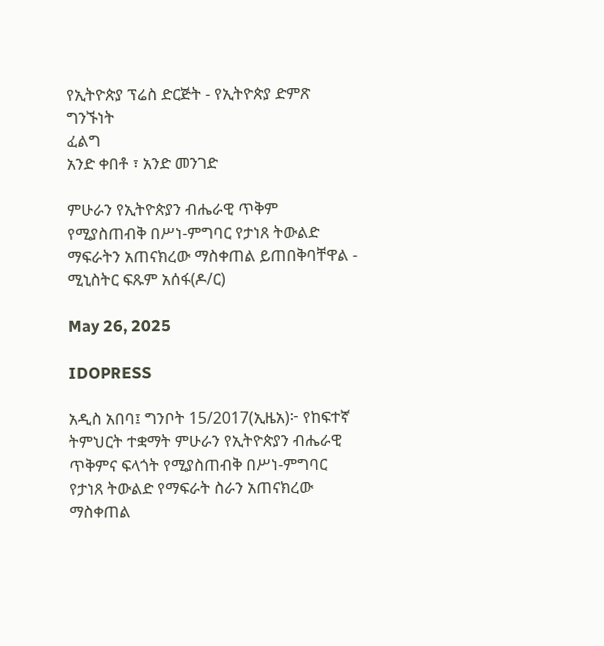የኢትዮጵያ ፕሬስ ድርጅት - የኢትዮጵያ ድምጽ
ግንኙነት
ፈልግ
አንድ ቀበቶ ፣ አንድ መንገድ

ምሁራን የኢትዮጵያን ብሔራዊ ጥቅም የሚያስጠብቅ በሥነ-ምግባር የታነጸ ትውልድ ማፍራትን አጠናክረው ማስቀጠል ይጠበቅባቸዋል - ሚኒስትር ፍጹም አሰፋ(ዶ/ር)

May 26, 2025

IDOPRESS

አዲስ አበባ፤ ግንቦት 15/2017(ኢዜአ)፦ የከፍተኛ ትምህርት ተቋማት ምሁራን የኢትዮጵያን ብሔራዊ ጥቅምና ፍላጎት የሚያስጠብቅ በሥነ-ምግባር የታነጸ ትውልድ የማፍራት ስራን አጠናክረው ማስቀጠል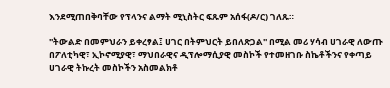እንደሚጠበቅባቸው የፕላንና ልማት ሚኒስትር ፍጹም አሰፋ(ዶ/ር) ገለጹ።

''ትውልድ በመምህራን ይቀረፃል፤ ሀገር በትምህርት ይበለጽጋል'' በሚል መሪ ሃሳብ ሀገራዊ ለውጡ በፖለቲካዊ፣ ኢኮኖሚያዊ፣ ማህበራዊና ዲፕሎማሲያዊ መስኮች የተመዘገቡ ስኬቶችንና የቀጣይ ሀገራዊ ትኩረት መስኮችን አስመልክቶ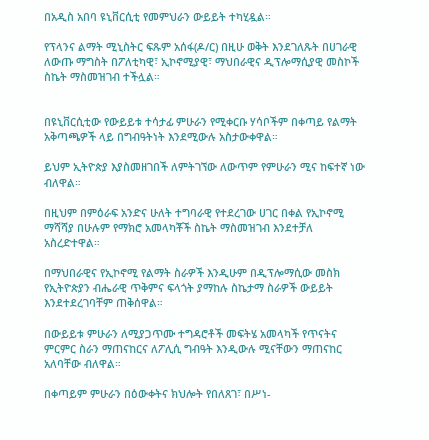በአዲስ አበባ ዩኒቨርሲቲ የመምህራን ውይይት ተካሂዷል።

የፕላንና ልማት ሚኒስትር ፍጹም አሰፋ(ዶ/ር) በዚሁ ወቅት እንደገለጹት በሀገራዊ ለውጡ ማግስት በፖለቲካዊ፣ ኢኮኖሚያዊ፣ ማህበራዊና ዲፕሎማሲያዊ መስኮች ስኬት ማስመዝገብ ተችሏል።


በዩኒቨርሲቲው የውይይቱ ተሳታፊ ምሁራን የሚቀርቡ ሃሳቦችም በቀጣይ የልማት አቅጣጫዎች ላይ በግብዓትነት እንደሚውሉ አስታውቀዋል።

ይህም ኢትዮጵያ እያስመዘገበች ለምትገኘው ለውጥም የምሁራን ሚና ከፍተኛ ነው ብለዋል።

በዚህም በምዕራፍ አንድና ሁለት ተግባራዊ የተደረገው ሀገር በቀል የኢኮኖሚ ማሻሻያ በሁሉም የማክሮ አመላካቾች ስኬት ማስመዝገብ እንደተቻለ አስረድተዋል።

በማህበራዊና የኢኮኖሚ የልማት ስራዎች እንዲሁም በዲፕሎማሲው መስክ የኢትዮጵያን ብሔራዊ ጥቅምና ፍላጎት ያማከሉ ስኬታማ ስራዎች ውይይት እንደተደረገባቸም ጠቅሰዋል።

በውይይቱ ምሁራን ለሚያጋጥሙ ተግዳሮቶች መፍትሄ አመላካች የጥናትና ምርምር ስራን ማጠናከርና ለፖሊሲ ግብዓት እንዲውሉ ሚናቸውን ማጠናከር አለባቸው ብለዋል።

በቀጣይም ምሁራን በዕውቀትና ክህሎት የበለጸገ፣ በሥነ-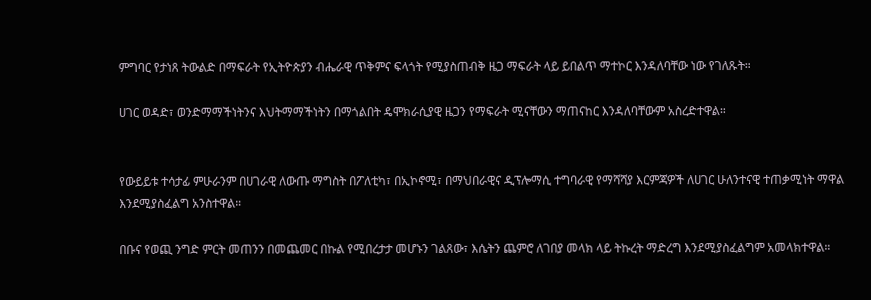ምግባር የታነጸ ትውልድ በማፍራት የኢትዮጵያን ብሔራዊ ጥቅምና ፍላጎት የሚያስጠብቅ ዜጋ ማፍራት ላይ ይበልጥ ማተኮር እንዳለባቸው ነው የገለጹት።

ሀገር ወዳድ፣ ወንድማማችነትንና እህትማማችነትን በማጎልበት ዴሞክራሲያዊ ዜጋን የማፍራት ሚናቸውን ማጠናከር እንዳለባቸውም አስረድተዋል።


የውይይቱ ተሳታፊ ምሁራንም በሀገራዊ ለውጡ ማግስት በፖለቲካ፣ በኢኮኖሚ፣ በማህበራዊና ዲፕሎማሲ ተግባራዊ የማሻሻያ እርምጃዎች ለሀገር ሁለንተናዊ ተጠቃሚነት ማዋል እንደሚያስፈልግ አንስተዋል።

በቡና የወጪ ንግድ ምርት መጠንን በመጨመር በኩል የሚበረታታ መሆኑን ገልጸው፣ እሴትን ጨምሮ ለገበያ መላክ ላይ ትኩረት ማድረግ እንደሚያስፈልግም አመላክተዋል።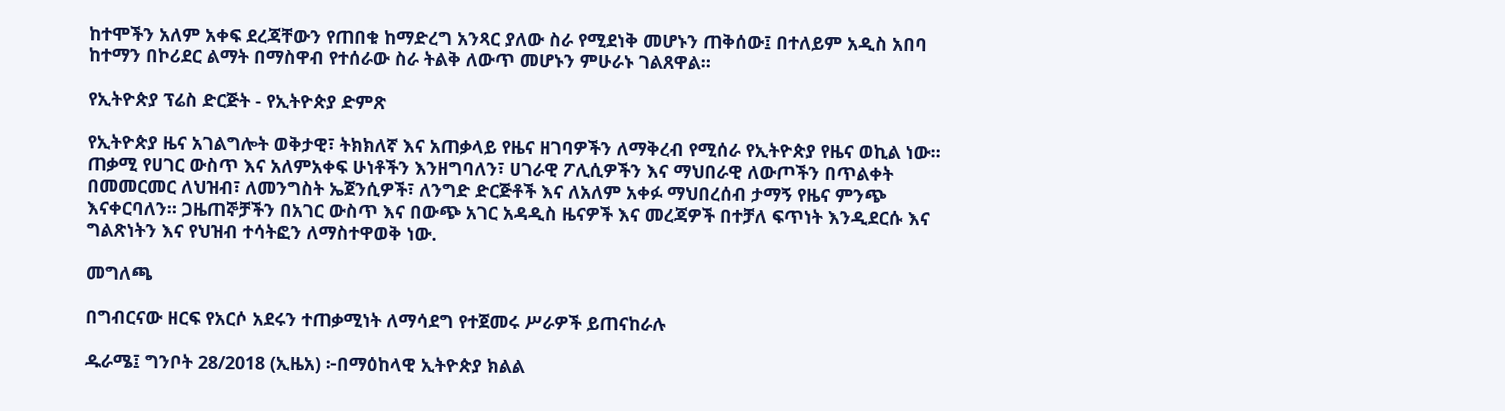ከተሞችን አለም አቀፍ ደረጃቸውን የጠበቁ ከማድረግ አንጻር ያለው ስራ የሚደነቅ መሆኑን ጠቅሰው፤ በተለይም አዲስ አበባ ከተማን በኮሪደር ልማት በማስዋብ የተሰራው ስራ ትልቅ ለውጥ መሆኑን ምሁራኑ ገልጸዋል።

የኢትዮጵያ ፕሬስ ድርጅት - የኢትዮጵያ ድምጽ

የኢትዮጵያ ዜና አገልግሎት ወቅታዊ፣ ትክክለኛ እና አጠቃላይ የዜና ዘገባዎችን ለማቅረብ የሚሰራ የኢትዮጵያ የዜና ወኪል ነው። ጠቃሚ የሀገር ውስጥ እና አለምአቀፍ ሁነቶችን እንዘግባለን፣ ሀገራዊ ፖሊሲዎችን እና ማህበራዊ ለውጦችን በጥልቀት በመመርመር ለህዝብ፣ ለመንግስት ኤጀንሲዎች፣ ለንግድ ድርጅቶች እና ለአለም አቀፉ ማህበረሰብ ታማኝ የዜና ምንጭ እናቀርባለን። ጋዜጠኞቻችን በአገር ውስጥ እና በውጭ አገር አዳዲስ ዜናዎች እና መረጃዎች በተቻለ ፍጥነት እንዲደርሱ እና ግልጽነትን እና የህዝብ ተሳትፎን ለማስተዋወቅ ነው.

መግለጫ

በግብርናው ዘርፍ የአርሶ አደሩን ተጠቃሚነት ለማሳደግ የተጀመሩ ሥራዎች ይጠናከራሉ

ዱራሜ፤ ግንቦት 28/2018 (ኢዜአ) ፦በማዕከላዊ ኢትዮጵያ ክልል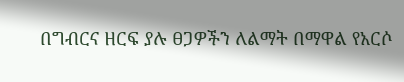በግብርና ዘርፍ ያሉ ፀጋዎችን ለልማት በማዋል የአርሶ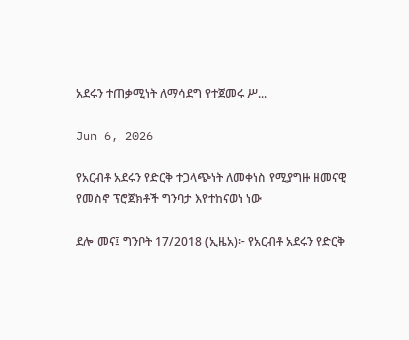አደሩን ተጠቃሚነት ለማሳደግ የተጀመሩ ሥ...

Jun 6, 2026

የአርብቶ አደሩን የድርቅ ተጋላጭነት ለመቀነስ የሚያግዙ ዘመናዊ የመስኖ ፕሮጀክቶች ግንባታ እየተከናወነ ነው

ደሎ መና፤ ግንቦት 17/2018 (ኢዜአ)፦ የአርብቶ አደሩን የድርቅ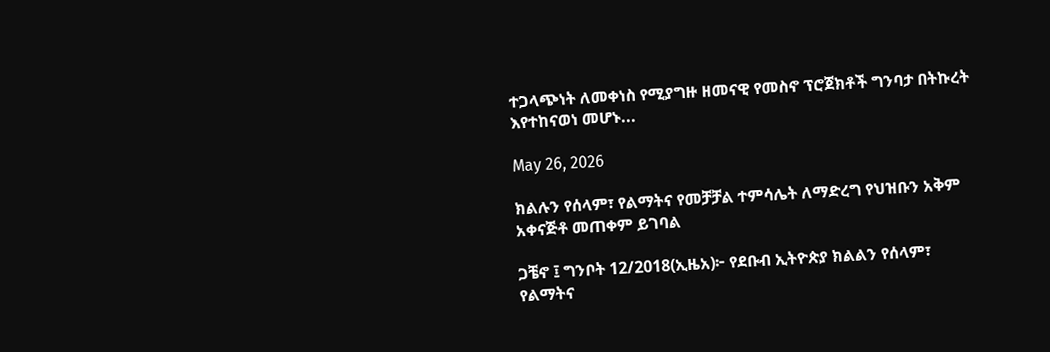ተጋላጭነት ለመቀነስ የሚያግዙ ዘመናዊ የመስኖ ፕሮጀክቶች ግንባታ በትኩረት እየተከናወነ መሆኑ...

May 26, 2026

ክልሉን የሰላም፣ የልማትና የመቻቻል ተምሳሌት ለማድረግ የህዝቡን አቅም አቀናጅቶ መጠቀም ይገባል

ጋቼኖ ፤ ግንቦት 12/2018(ኢዜአ)፦ የደቡብ ኢትዮጵያ ክልልን የሰላም፣ የልማትና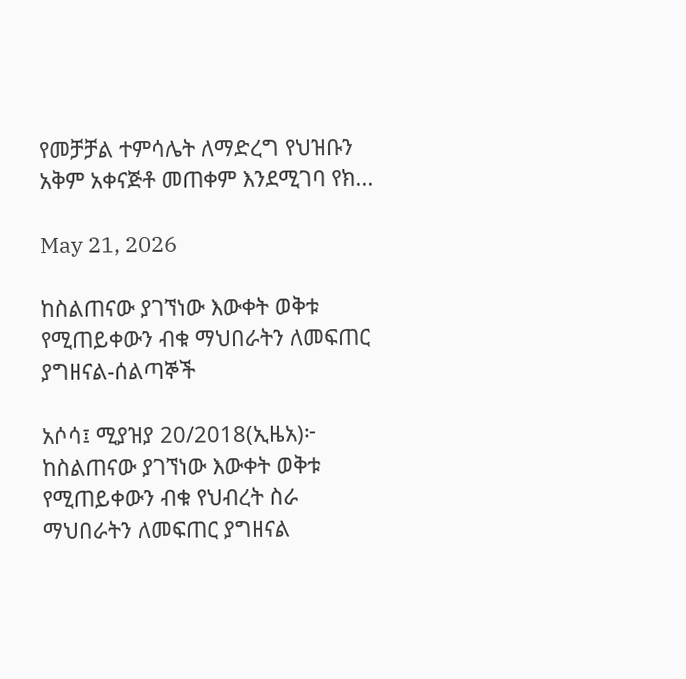የመቻቻል ተምሳሌት ለማድረግ የህዝቡን አቅም አቀናጅቶ መጠቀም እንደሚገባ የክ...

May 21, 2026

ከስልጠናው ያገኘነው እውቀት ወቅቱ የሚጠይቀውን ብቁ ማህበራትን ለመፍጠር ያግዘናል-ሰልጣኞች

አሶሳ፤ ሚያዝያ 20/2018(ኢዜአ)፦ ከስልጠናው ያገኘነው እውቀት ወቅቱ የሚጠይቀውን ብቁ የህብረት ስራ ማህበራትን ለመፍጠር ያግዘናል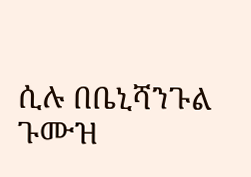ሲሉ በቤኒሻንጉል ጉሙዝ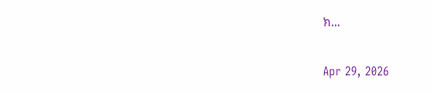ክ...

Apr 29, 2026